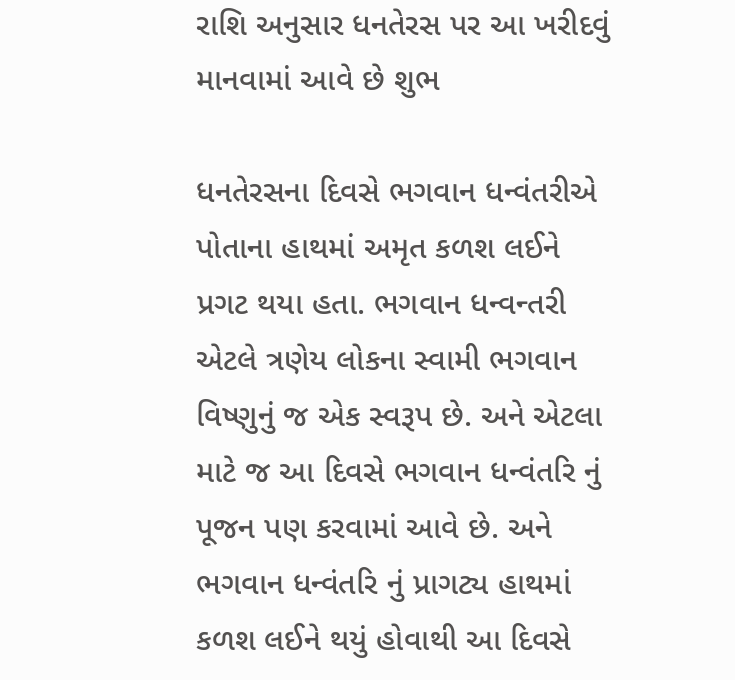રાશિ અનુસાર ધનતેરસ પર આ ખરીદવું માનવામાં આવે છે શુભ

ધનતેરસના દિવસે ભગવાન ધન્વંતરીએ પોતાના હાથમાં અમૃત કળશ લઈને પ્રગટ થયા હતા. ભગવાન ધન્વન્તરી એટલે ત્રણેય લોકના સ્વામી ભગવાન વિષ્ણુનું જ એક સ્વરૂપ છે. અને એટલા માટે જ આ દિવસે ભગવાન ધન્વંતરિ નું પૂજન પણ કરવામાં આવે છે. અને ભગવાન ધન્વંતરિ નું પ્રાગટ્ય હાથમાં કળશ લઈને થયું હોવાથી આ દિવસે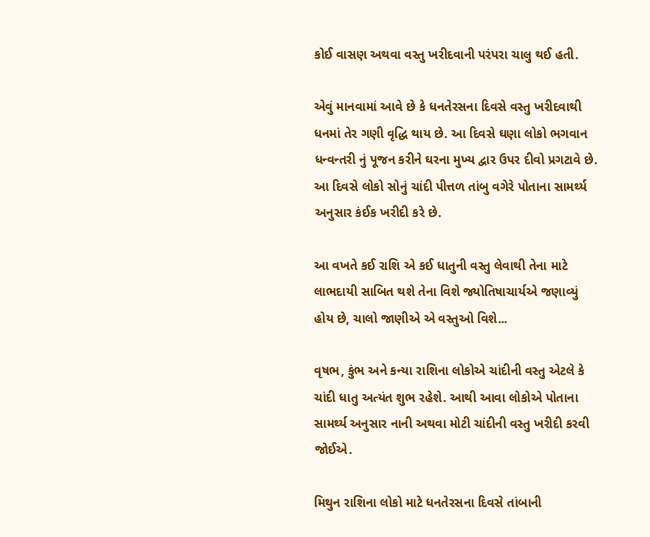કોઈ વાસણ અથવા વસ્તુ ખરીદવાની પરંપરા ચાલુ થઈ હતી.

એવું માનવામાં આવે છે કે ધનતેરસના દિવસે વસ્તુ ખરીદવાથી ધનમાં તેર ગણી વૃદ્ધિ થાય છે. આ દિવસે ઘણા લોકો ભગવાન ધન્વન્તરી નું પૂજન કરીને ઘરના મુખ્ય દ્વાર ઉપર દીવો પ્રગટાવે છે. આ દિવસે લોકો સોનું ચાંદી પીત્તળ તાંબુ વગેરે પોતાના સામર્થ્ય અનુસાર કંઈક ખરીદી કરે છે.

આ વખતે કઈ રાશિ એ કઈ ધાતુની વસ્તુ લેવાથી તેના માટે લાભદાયી સાબિત થશે તેના વિશે જ્યોતિષાચાર્યએ જણાવ્યું હોય છે, ચાલો જાણીએ એ વસ્તુઓ વિશે...

વૃષભ, કુંભ અને કન્યા રાશિના લોકોએ ચાંદીની વસ્તુ એટલે કે ચાંદી ધાતુ અત્યંત શુભ રહેશે. આથી આવા લોકોએ પોતાના સામર્થ્ય અનુસાર નાની અથવા મોટી ચાંદીની વસ્તુ ખરીદી કરવી જોઈએ.

મિથુન રાશિના લોકો માટે ધનતેરસના દિવસે તાંબાની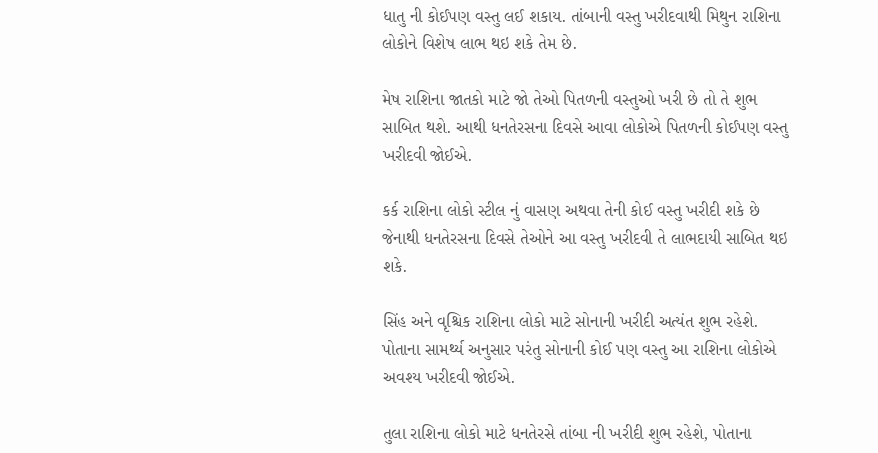ધાતુ ની કોઈપણ વસ્તુ લઈ શકાય. તાંબાની વસ્તુ ખરીદવાથી મિથુન રાશિના લોકોને વિશેષ લાભ થઇ શકે તેમ છે.

મેષ રાશિના જાતકો માટે જો તેઓ પિતળની વસ્તુઓ ખરી છે તો તે શુભ સાબિત થશે. આથી ધનતેરસના દિવસે આવા લોકોએ પિતળની કોઈપણ વસ્તુ ખરીદવી જોઈએ.

કર્ક રાશિના લોકો સ્ટીલ નું વાસણ અથવા તેની કોઈ વસ્તુ ખરીદી શકે છે જેનાથી ધનતેરસના દિવસે તેઓને આ વસ્તુ ખરીદવી તે લાભદાયી સાબિત થઇ શકે.

સિંહ અને વૃશ્ચિક રાશિના લોકો માટે સોનાની ખરીદી અત્યંત શુભ રહેશે. પોતાના સામર્થ્ય અનુસાર પરંતુ સોનાની કોઈ પણ વસ્તુ આ રાશિના લોકોએ અવશ્ય ખરીદવી જોઈએ.

તુલા રાશિના લોકો માટે ધનતેરસે તાંબા ની ખરીદી શુભ રહેશે, પોતાના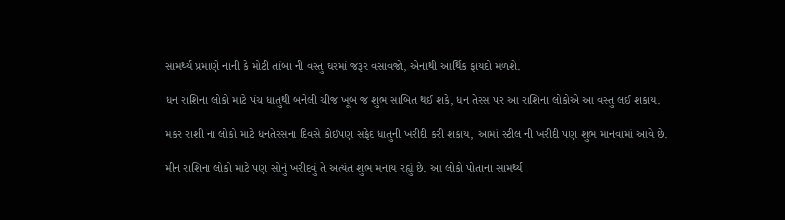સામર્થ્ય પ્રમાણે નાની કે મોટી તાંબા ની વસ્તુ ઘરમાં જરૂર વસાવજો, એનાથી આર્થિક ફાયદો મળશે.

ધન રાશિના લોકો માટે પંચ ધાતુથી બનેલી ચીજ ખૂબ જ શુભ સાબિત થઈ શકે, ધન તેરસ પર આ રાશિના લોકોએ આ વસ્તુ લઈ શકાય.

મકર રાશી ના લોકો માટે ધનતેરસના દિવસે કોઇપણ સફેદ ધાતુની ખરીદી કરી શકાય, આમાં સ્ટીલ ની ખરીદી પણ શુભ માનવામાં આવે છે.

મીન રાશિના લોકો માટે પણ સોનું ખરીદવું તે અત્યંત શુભ મનાય રહ્યું છે. આ લોકો પોતાના સામર્થ્ય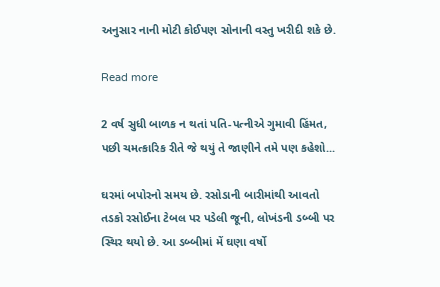અનુસાર નાની મોટી કોઈપણ સોનાની વસ્તુ ખરીદી શકે છે.

Read more

2 વર્ષ સુધી બાળક ન થતાં પતિ-પત્નીએ ગુમાવી હિંમત, પછી ચમત્કારિક રીતે જે થયું તે જાણીને તમે પણ કહેશો...

ઘરમાં બપોરનો સમય છે. રસોડાની બારીમાંથી આવતો તડકો રસોઈના ટેબલ પર પડેલી જૂની, લોખંડની ડબ્બી પર સ્થિર થયો છે. આ ડબ્બીમાં મેં ઘણા વર્ષો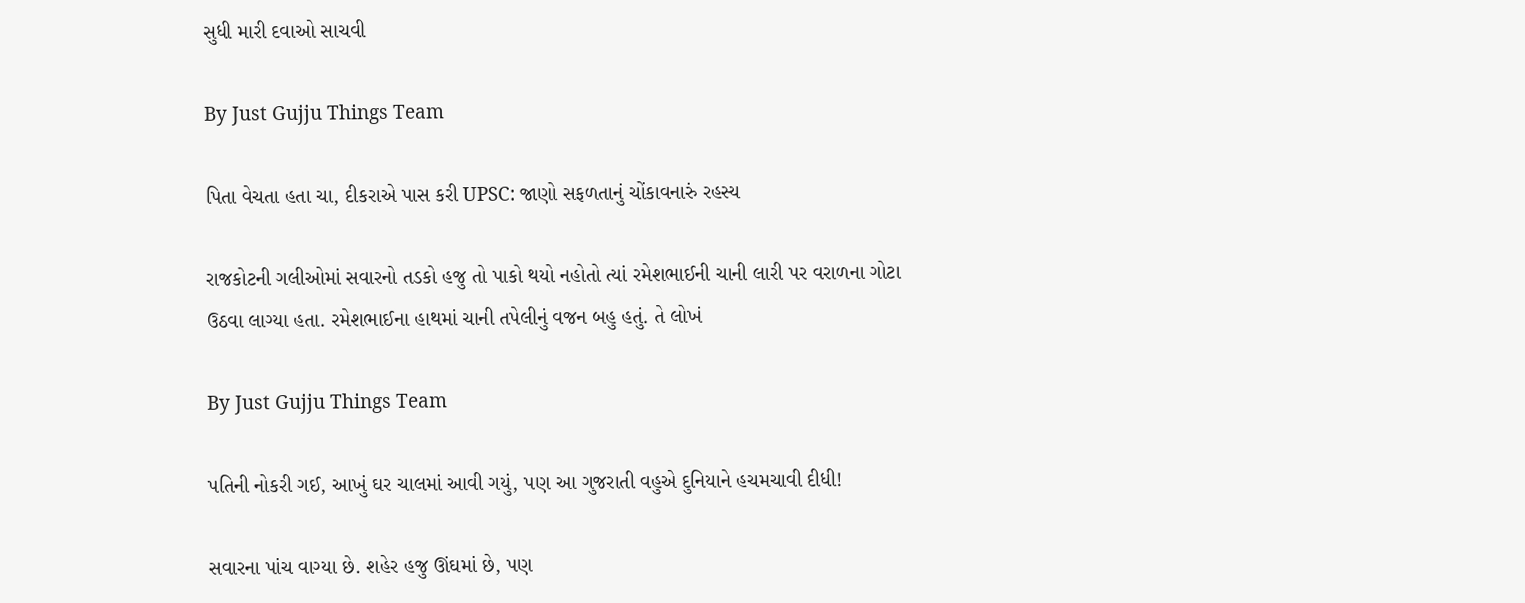સુધી મારી દવાઓ સાચવી

By Just Gujju Things Team

પિતા વેચતા હતા ચા, દીકરાએ પાસ કરી UPSC: જાણો સફળતાનું ચોંકાવનારું રહસ્ય

રાજકોટની ગલીઓમાં સવારનો તડકો હજુ તો પાકો થયો નહોતો ત્યાં રમેશભાઈની ચાની લારી પર વરાળના ગોટા ઉઠવા લાગ્યા હતા. રમેશભાઈના હાથમાં ચાની તપેલીનું વજન બહુ હતું. તે લોખં

By Just Gujju Things Team

પતિની નોકરી ગઈ, આખું ઘર ચાલમાં આવી ગયું, પણ આ ગુજરાતી વહુએ દુનિયાને હચમચાવી દીધી!

સવારના પાંચ વાગ્યા છે. શહેર હજુ ઊંઘમાં છે, પણ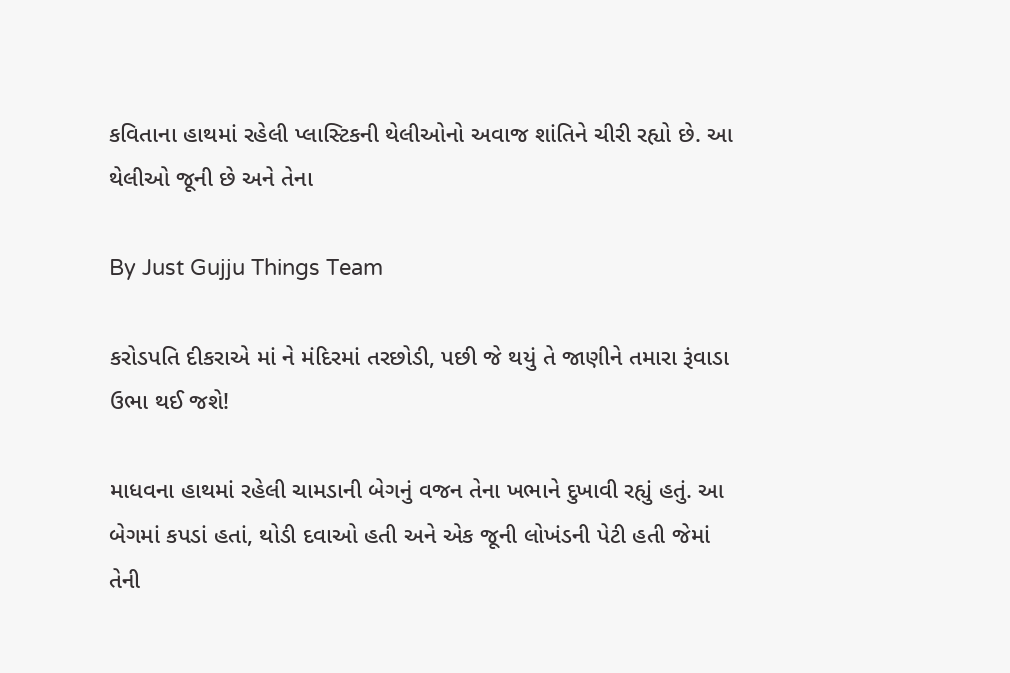કવિતાના હાથમાં રહેલી પ્લાસ્ટિકની થેલીઓનો અવાજ શાંતિને ચીરી રહ્યો છે. આ થેલીઓ જૂની છે અને તેના

By Just Gujju Things Team

કરોડપતિ દીકરાએ માં ને મંદિરમાં તરછોડી, પછી જે થયું તે જાણીને તમારા રૂંવાડા ઉભા થઈ જશે!

માધવના હાથમાં રહેલી ચામડાની બેગનું વજન તેના ખભાને દુખાવી રહ્યું હતું. આ બેગમાં કપડાં હતાં, થોડી દવાઓ હતી અને એક જૂની લોખંડની પેટી હતી જેમાં તેની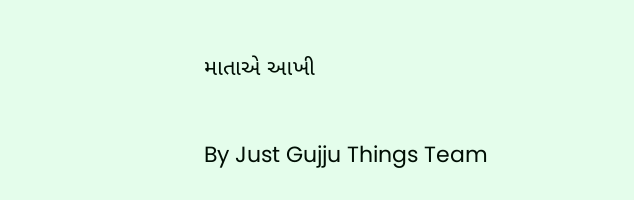માતાએ આખી

By Just Gujju Things Team